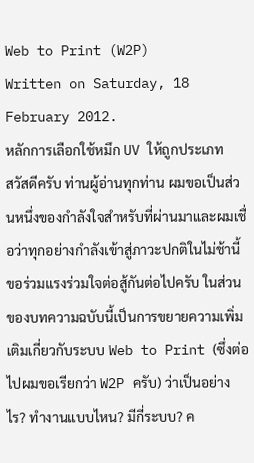Web to Print (W2P)
Written on Saturday, 18 February 2012.
หลักการเลือกใช้หมึก UV ให้ถูกประเภท
สวัสดีครับ ท่านผู้อ่านทุกท่าน ผมขอเป็นส่วนหนึ่งของกำลังใจสำหรับที่ผ่านมาและผมเชื่อว่าทุกอย่างกำลังเข้าสู่ภาวะปกติในไม่ช้านี้ขอร่วมแรงร่วมใจต่อสู้กันต่อไปครับ ในส่วนของบทความฉบับนี้เป็นการขยายความเพิ่มเติมเกี่ยวกับระบบ Web to Print (ซึ่งต่อไปผมขอเรียกว่า W2P ครับ) ว่าเป็นอย่างไร? ทำงานแบบไหน? มีกี่ระบบ? ค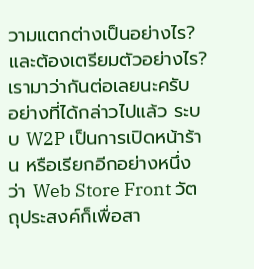วามแตกต่างเป็นอย่างไร? และต้องเตรียมตัวอย่างไร? เรามาว่ากันต่อเลยนะครับ
อย่างที่ได้กล่าวไปแล้ว ระบบ W2P เป็นการเปิดหน้าร้าน หรือเรียกอีกอย่างหนึ่งว่า Web Store Front วัตถุประสงค์ก็เพื่อสา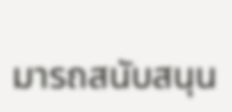มารถสนับสนุน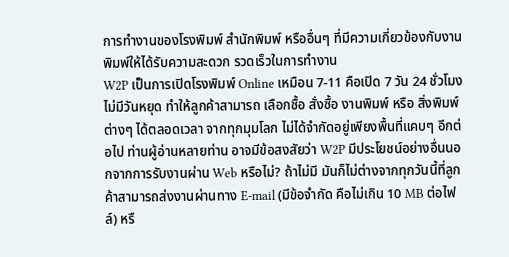การทำงานของโรงพิมพ์ สำนักพิมพ์ หรืออื่นๆ ที่มีความเกี่ยวข้องกับงานพิมพ์ให้ได้รับความสะดวก รวดเร็วในการทำงาน
W2P เป็นการเปิดโรงพิมพ์ Online เหมือน 7-11 คือเปิด 7 วัน 24 ชั่วโมง ไม่มีวันหยุด ทำให้ลูกค้าสามารถ เลือกซื้อ สั่งซื้อ งานพิมพ์ หรือ สิ่งพิมพ์ต่างๆ ได้ตลอดเวลา จากทุกมุมโลก ไม่ได้จำกัดอยู่เพียงพื้นที่แคบๆ อีกต่อไป ท่านผู้อ่านหลายท่าน อาจมีข้อสงสัยว่า W2P มีประโยชน์อย่างอื่นนอกจากการรับงานผ่าน Web หรือไม่? ถ้าไม่มี มันก็ไม่ต่างจากทุกวันนี้ที่ลูกค้าสามารถส่งงานผ่านทาง E-mail (มีข้อจำกัด คือไม่เกิน 10 MB ต่อไฟล์) หรื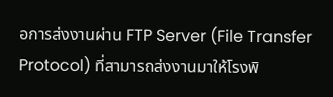อการส่งงานผ่าน FTP Server (File Transfer Protocol) ที่สามารถส่งงานมาให้โรงพิ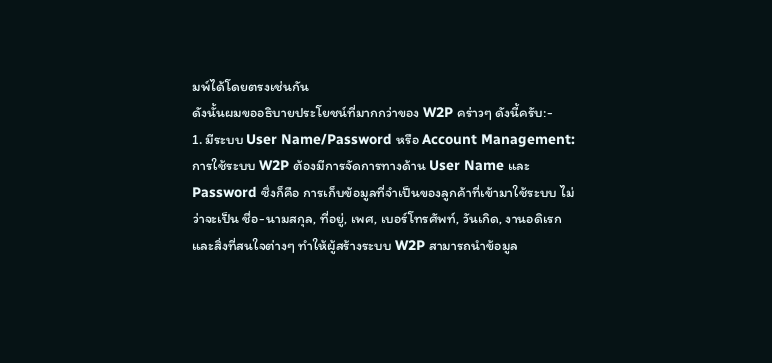มพ์ได้โดยตรงเช่นกัน
ดังนั้นผมขออธิบายประโยชน์ที่มากกว่าของ W2P คร่าวๆ ดังนี้ครับ:-
1. มีระบบ User Name/Password หรือ Account Management:
การใช้ระบบ W2P ต้องมีการจัดการทางด้าน User Name และ Password ซึ่งก็คือ การเก็บข้อมูลที่จำเป็นของลูกค้าที่เข้ามาใช้ระบบ ไม่ว่าจะเป็น ชื่อ-นามสกุล, ที่อยู่, เพศ, เบอร์โทรศัพท์, วันเกิด, งานอดิเรก และสิ่งที่สนใจต่างๆ ทำให้ผู้สร้างระบบ W2P สามารถนำข้อมูล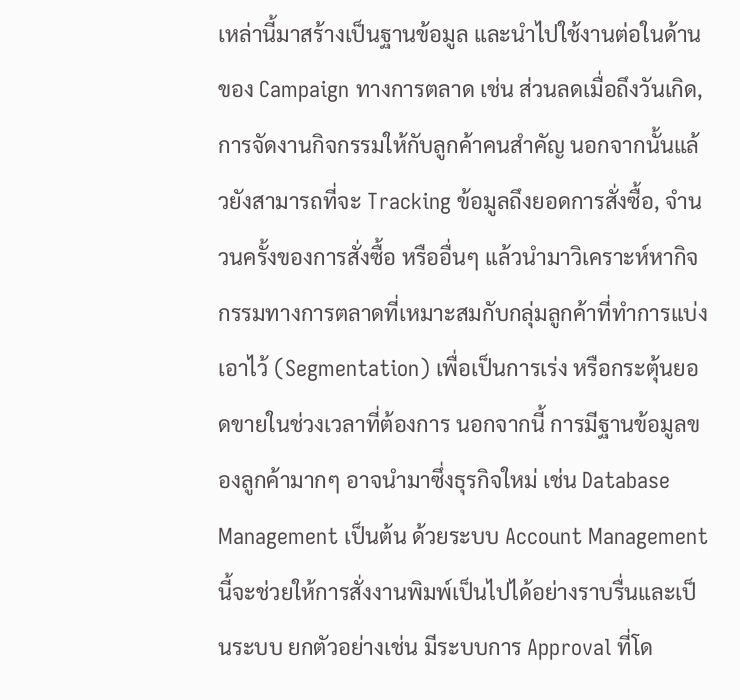เหล่านี้มาสร้างเป็นฐานข้อมูล และนำไปใช้งานต่อในด้านของ Campaign ทางการตลาด เช่น ส่วนลดเมื่อถึงวันเกิด, การจัดงานกิจกรรมให้กับลูกค้าคนสำคัญ นอกจากนั้นแล้วยังสามารถที่จะ Tracking ข้อมูลถึงยอดการสั่งซื้อ, จำนวนครั้งของการสั่งซื้อ หรืออื่นๆ แล้วนำมาวิเคราะห์หากิจกรรมทางการตลาดที่เหมาะสมกับกลุ่มลูกค้าที่ทำการแบ่งเอาไว้ (Segmentation) เพื่อเป็นการเร่ง หรือกระตุ้นยอดขายในช่วงเวลาที่ต้องการ นอกจากนี้ การมีฐานข้อมูลของลูกค้ามากๆ อาจนำมาซึ่งธุรกิจใหม่ เช่น Database Management เป็นต้น ด้วยระบบ Account Management นี้จะช่วยให้การสั่งงานพิมพ์เป็นไปได้อย่างราบรื่นและเป็นระบบ ยกตัวอย่างเช่น มีระบบการ Approval ที่โด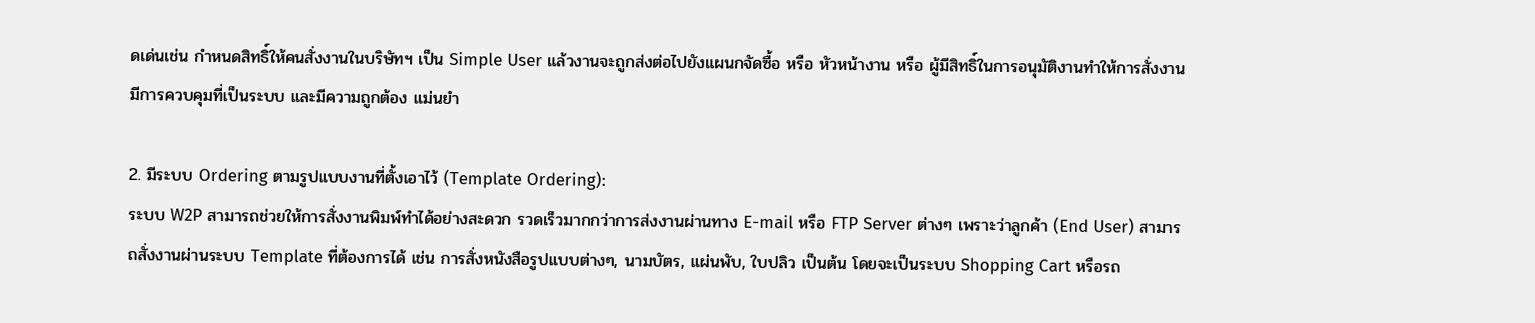ดเด่นเช่น กำหนดสิทธิ์ให้คนสั่งงานในบริษัทฯ เป็น Simple User แล้วงานจะถูกส่งต่อไปยังแผนกจัดซื้อ หรือ หัวหน้างาน หรือ ผู้มีสิทธิ์ในการอนุมัติงานทำให้การสั่งงานมีการควบคุมที่เป็นระบบ และมีความถูกต้อง แม่นยำ

2. มีระบบ Ordering ตามรูปแบบงานที่ตั้งเอาไว้ (Template Ordering):
ระบบ W2P สามารถช่วยให้การสั่งงานพิมพ์ทำได้อย่างสะดวก รวดเร็วมากกว่าการส่งงานผ่านทาง E-mail หรือ FTP Server ต่างๆ เพราะว่าลูกค้า (End User) สามารถสั่งงานผ่านระบบ Template ที่ต้องการได้ เช่น การสั่งหนังสือรูปแบบต่างๆ, นามบัตร, แผ่นพับ, ใบปลิว เป็นต้น โดยจะเป็นระบบ Shopping Cart หรือรถ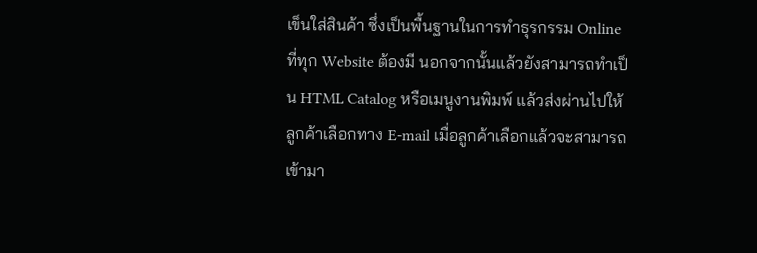เข็นใส่สินค้า ซึ่งเป็นพื้นฐานในการทำธุรกรรม Online ที่ทุก Website ต้องมี นอกจากนั้นแล้วยังสามารถทำเป็น HTML Catalog หรือเมนูงานพิมพ์ แล้วส่งผ่านไปให้ลูกค้าเลือกทาง E-mail เมื่อลูกค้าเลือกแล้วจะสามารถเข้ามา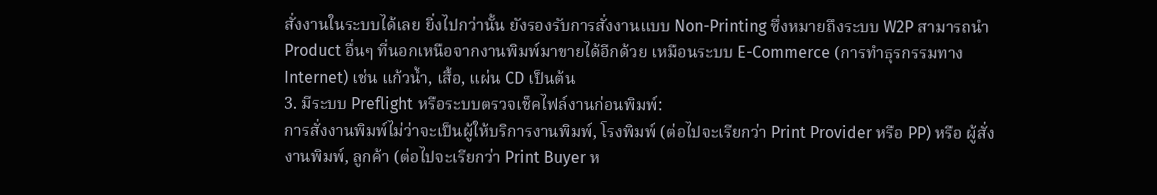สั่งงานในระบบได้เลย ยิ่งไปกว่านั้น ยังรองรับการสั่งงานแบบ Non-Printing ซึ่งหมายถึงระบบ W2P สามารถนำ Product อื่นๆ ที่นอกเหนือจากงานพิมพ์มาขายได้อีกด้วย เหมือนระบบ E-Commerce (การทำธุรกรรมทาง Internet) เช่น แก้วน้ำ, เสื้อ, แผ่น CD เป็นต้น
3. มีระบบ Preflight หรือระบบตรวจเช็คไฟล์งานก่อนพิมพ์:
การสั่งงานพิมพ์ไม่ว่าจะเป็นผู้ให้บริการงานพิมพ์, โรงพิมพ์ (ต่อไปจะเรียกว่า Print Provider หรือ PP) หรือ ผู้สั่งงานพิมพ์, ลูกค้า (ต่อไปจะเรียกว่า Print Buyer ห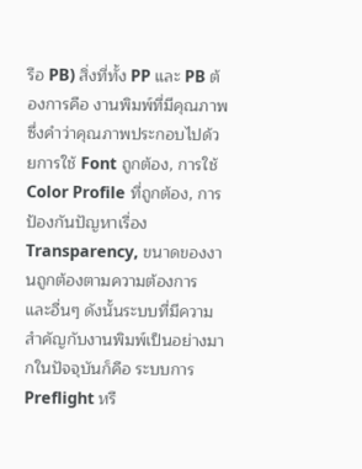รือ PB) สิ่งที่ทั้ง PP และ PB ต้องการคือ งานพิมพ์ที่มีคุณภาพ ซึ่งคำว่าคุณภาพประกอบไปด้วยการใช้ Font ถูกต้อง, การใช้ Color Profile ที่ถูกต้อง, การป้องกันปัญหาเรื่อง Transparency, ขนาดของงานถูกต้องตามความต้องการ และอื่นๆ ดังนั้นระบบที่มีความสำคัญกับงานพิมพ์เป็นอย่างมากในปัจจุบันก็คือ ระบบการ Preflight หรื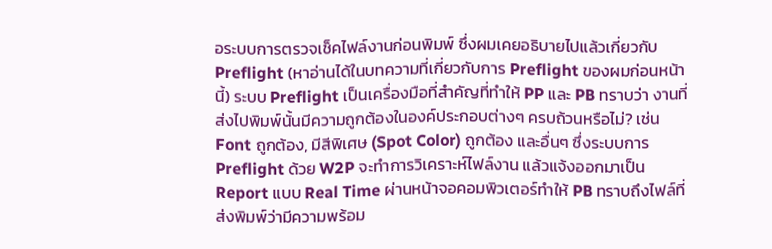อระบบการตรวจเช็คไฟล์งานก่อนพิมพ์ ซึ่งผมเคยอธิบายไปแล้วเกี่ยวกับ Preflight (หาอ่านได้ในบทความที่เกี่ยวกับการ Preflight ของผมก่อนหน้านี้) ระบบ Preflight เป็นเครื่องมือที่สำคัญที่ทำให้ PP และ PB ทราบว่า งานที่ส่งไปพิมพ์นั้นมีความถูกต้องในองค์ประกอบต่างๆ ครบถ้วนหรือไม่? เช่น Font ถูกต้อง, มีสีพิเศษ (Spot Color) ถูกต้อง และอื่นๆ ซึ่งระบบการ Preflight ด้วย W2P จะทำการวิเคราะห์ไฟล์งาน แล้วแจ้งออกมาเป็น Report แบบ Real Time ผ่านหน้าจอคอมพิวเตอร์ทำให้ PB ทราบถึงไฟล์ที่ส่งพิมพ์ว่ามีความพร้อม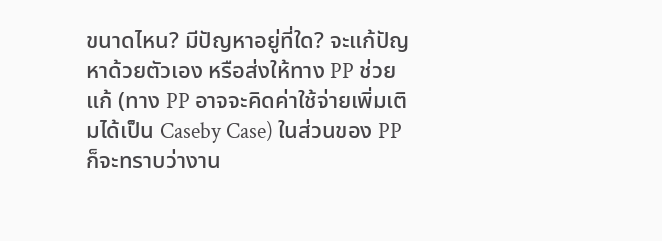ขนาดไหน? มีปัญหาอยู่ที่ใด? จะแก้ปัญหาด้วยตัวเอง หรือส่งให้ทาง PP ช่วยแก้ (ทาง PP อาจจะคิดค่าใช้จ่ายเพิ่มเติมได้เป็น Caseby Case) ในส่วนของ PP ก็จะทราบว่างาน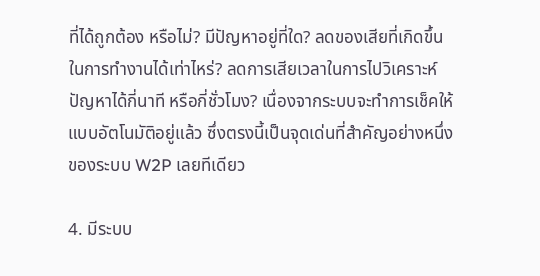ที่ได้ถูกต้อง หรือไม่? มีปัญหาอยู่ที่ใด? ลดของเสียที่เกิดขึ้นในการทำงานได้เท่าไหร่? ลดการเสียเวลาในการไปวิเคราะห์ปัญหาได้กี่นาที หรือกี่ชั่วโมง? เนื่องจากระบบจะทำการเช็คให้แบบอัตโนมัติอยู่แล้ว ซึ่งตรงนี้เป็นจุดเด่นที่สำคัญอย่างหนึ่งของระบบ W2P เลยทีเดียว

4. มีระบบ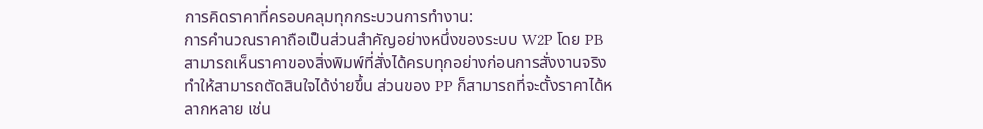การคิดราคาที่ครอบคลุมทุกกระบวนการทำงาน:
การคำนวณราคาถือเป็นส่วนสำคัญอย่างหนึ่งของระบบ W2P โดย PB สามารถเห็นราคาของสิ่งพิมพ์ที่สั่งได้ครบทุกอย่างก่อนการสั่งงานจริงทำให้สามารถตัดสินใจได้ง่ายขึ้น ส่วนของ PP ก็สามารถที่จะตั้งราคาได้หลากหลาย เช่น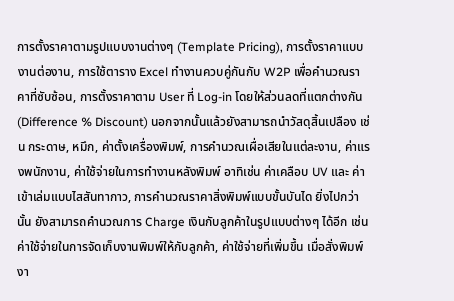การตั้งราคาตามรูปแบบงานต่างๆ (Template Pricing), การตั้งราคาแบบงานต่องาน, การใช้ตาราง Excel ทำงานควบคู่กันกับ W2P เพื่อคำนวณราคาที่ซับซ้อน, การตั้งราคาตาม User ที่ Log-in โดยให้ส่วนลดที่แตกต่างกัน (Difference % Discount) นอกจากนั้นแล้วยังสามารถนำวัสดุสิ้นเปลือง เช่น กระดาษ, หมึก, ค่าตั้งเครื่องพิมพ์, การคำนวณเผื่อเสียในแต่ละงาน, ค่าแรงพนักงาน, ค่าใช้จ่ายในการทำงานหลังพิมพ์ อาทิเช่น ค่าเคลือบ UV และ ค่าเข้าเล่มแบบไสสันทากาว, การคำนวณราคาสิ่งพิมพ์แบบขั้นบันได ยิ่งไปกว่านั้น ยังสามารถคำนวณการ Charge เงินกับลูกค้าในรูปแบบต่างๆ ได้อีก เช่น ค่าใช้จ่ายในการจัดเก็บงานพิมพ์ให้กับลูกค้า, ค่าใช้จ่ายที่เพิ่มขึ้น เมื่อสั่งพิมพ์งา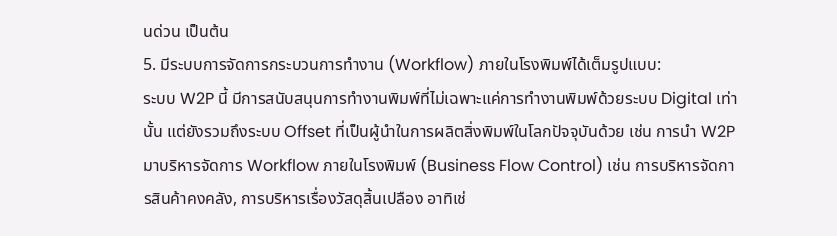นด่วน เป็นต้น
5. มีระบบการจัดการกระบวนการทำงาน (Workflow) ภายในโรงพิมพ์ได้เต็มรูปแบบ:
ระบบ W2P นี้ มีการสนับสนุนการทำงานพิมพ์ที่ไม่เฉพาะแค่การทำงานพิมพ์ด้วยระบบ Digital เท่านั้น แต่ยังรวมถึงระบบ Offset ที่เป็นผู้นำในการผลิตสิ่งพิมพ์ในโลกปัจจุบันด้วย เช่น การนำ W2P มาบริหารจัดการ Workflow ภายในโรงพิมพ์ (Business Flow Control) เช่น การบริหารจัดการสินค้าคงคลัง, การบริหารเรื่องวัสดุสิ้นเปลือง อาทิเช่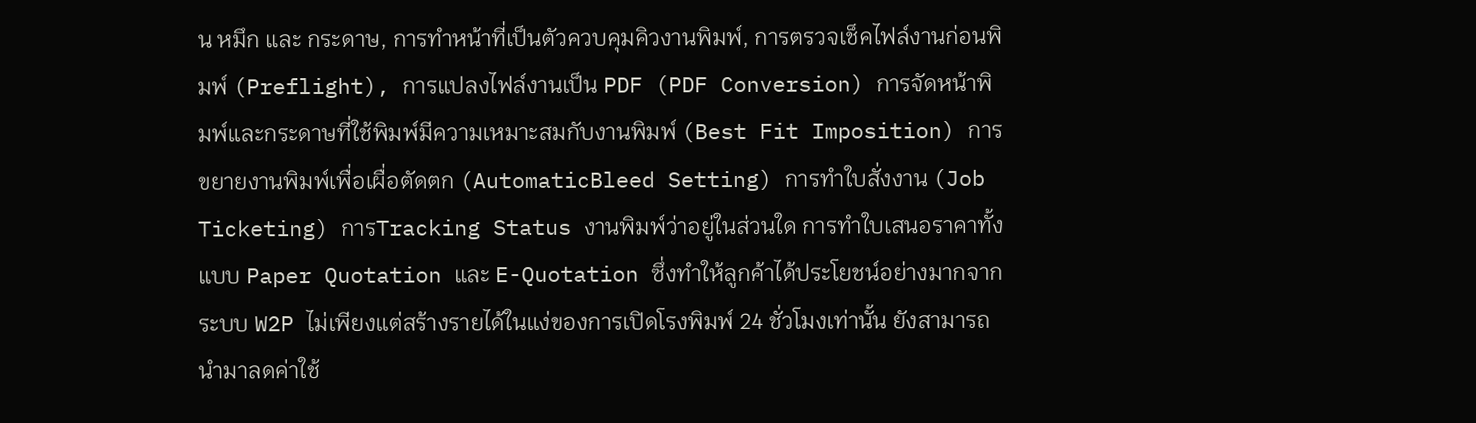น หมึก และ กระดาษ, การทำหน้าที่เป็นตัวควบคุมคิวงานพิมพ์, การตรวจเช็คไฟล์งานก่อนพิมพ์ (Preflight), การแปลงไฟล์งานเป็น PDF (PDF Conversion) การจัดหน้าพิมพ์และกระดาษที่ใช้พิมพ์มีความเหมาะสมกับงานพิมพ์ (Best Fit Imposition) การขยายงานพิมพ์เพื่อเผื่อตัดตก (AutomaticBleed Setting) การทำใบสั่งงาน (Job Ticketing) การTracking Status งานพิมพ์ว่าอยู่ในส่วนใด การทำใบเสนอราคาทั้งแบบ Paper Quotation และ E-Quotation ซึ่งทำให้ลูกค้าได้ประโยชน์อย่างมากจากระบบ W2P ไม่เพียงแต่สร้างรายได้ในแง่ของการเปิดโรงพิมพ์ 24 ชั่วโมงเท่านั้น ยังสามารถนำมาลดค่าใช้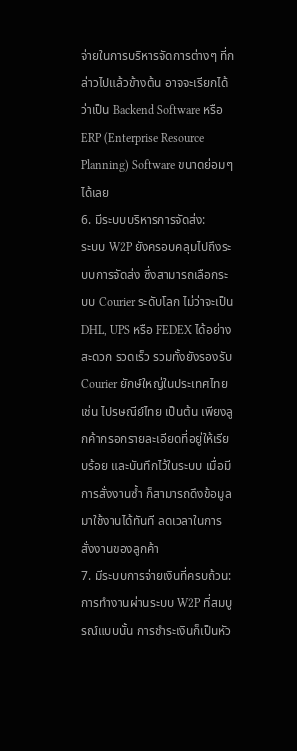จ่ายในการบริหารจัดการต่างๆ ที่กล่าวไปแล้วข้างต้น อาจจะเรียกได้ว่าเป็น Backend Software หรือ ERP (Enterprise Resource Planning) Software ขนาดย่อมๆ ได้เลย
6. มีระบบบริหารการจัดส่ง:
ระบบ W2P ยังครอบคลุมไปถึงระบบการจัดส่ง ซึ่งสามารถเลือกระบบ Courier ระดับโลก ไม่ว่าจะเป็น DHL, UPS หรือ FEDEX ได้อย่างสะดวก รวดเร็ว รวมทั้งยังรองรับ Courier ยักษ์ใหญ่ในประเทศไทย เช่น ไปรษณีย์ไทย เป็นต้น เพียงลูกค้ากรอกรายละเอียดที่อยู่ให้เรียบร้อย และบันทึกไว้ในระบบ เมื่อมีการสั่งงานซ้ำ ก็สามารถดึงข้อมูลมาใช้งานได้ทันที ลดเวลาในการสั่งงานของลูกค้า
7. มีระบบการจ่ายเงินที่ครบถ้วน:
การทำงานผ่านระบบ W2P ที่สมบูรณ์แบบนั้น การชำระเงินก็เป็นหัว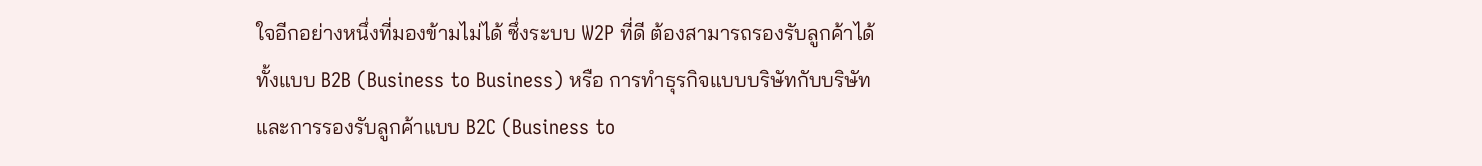ใจอีกอย่างหนึ่งที่มองข้ามไม่ได้ ซึ่งระบบ W2P ที่ดี ต้องสามารถรองรับลูกค้าได้ทั้งแบบ B2B (Business to Business) หรือ การทำธุรกิจแบบบริษัทกับบริษัท และการรองรับลูกค้าแบบ B2C (Business to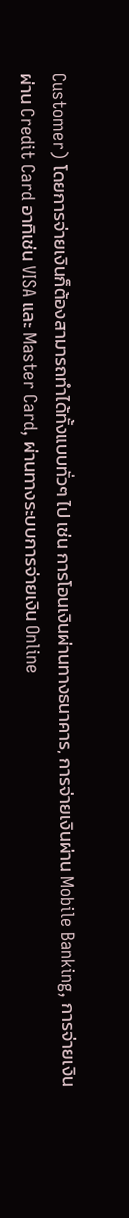Customer) โดยการจ่ายเงินก็ต้องสามารถทำได้ทั้งแบบทั่วๆ ไป เช่น การโอนเงินผ่านทางธนาคาร, การจ่ายเงินผ่าน Mobile Banking, การจ่ายเงินผ่าน Credit Card อาทิเช่น VISA และ Master Card, ผ่านทางระบบการจ่ายเงิน Online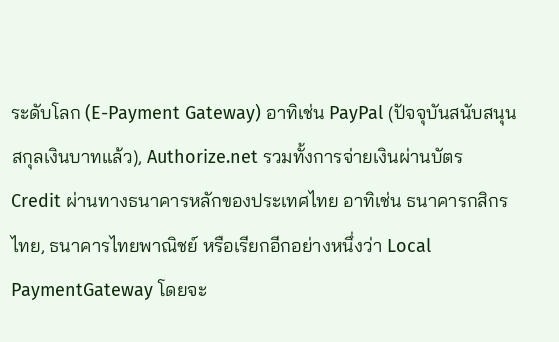ระดับโลก (E-Payment Gateway) อาทิเช่น PayPal (ปัจจุบันสนับสนุนสกุลเงินบาทแล้ว), Authorize.net รวมทั้งการจ่ายเงินผ่านบัตร Credit ผ่านทางธนาคารหลักของประเทศไทย อาทิเช่น ธนาคารกสิกรไทย, ธนาคารไทยพาณิชย์ หรือเรียกอีกอย่างหนึ่งว่า Local PaymentGateway โดยจะ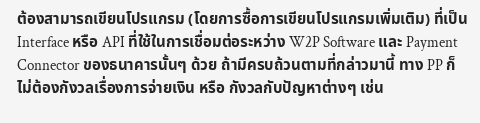ต้องสามารถเขียนโปรแกรม (โดยการซื้อการเขียนโปรแกรมเพิ่มเติม) ที่เป็น Interface หรือ API ที่ใช้ในการเชื่อมต่อระหว่าง W2P Software และ Payment Connector ของธนาคารนั้นๆ ด้วย ถ้ามีครบถ้วนตามที่กล่าวมานี้ ทาง PP ก็ไม่ต้องกังวลเรื่องการจ่ายเงิน หรือ กังวลกับปัญหาต่างๆ เช่น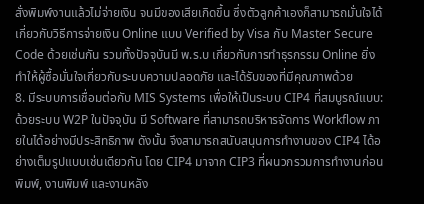สั่งพิมพ์งานแล้วไม่จ่ายเงิน จนมีของเสียเกิดขึ้น ซึ่งตัวลูกค้าเองก็สามารถมั่นใจได้เกี่ยวกับวิธีการจ่ายเงิน Online แบบ Verified by Visa กับ Master Secure Code ด้วยเช่นกัน รวมทั้งปัจจุบันมี พ.ร.บ เกี่ยวกับการทำธุรกรรม Online ยิ่งทำให้ผู้ซื้อมั่นใจเกี่ยวกับระบบความปลอดภัย และได้รับของที่มีคุณภาพด้วย
8. มีระบบการเชื่อมต่อกับ MIS Systems เพื่อให้เป็นระบบ CIP4 ที่สมบูรณ์แบบ:
ด้วยระบบ W2P ในปัจจุบัน มี Software ที่สามารถบริหารจัดการ Workflow ภายในได้อย่างมีประสิทธิภาพ ดังนั้น จึงสามารถสนับสนุนการทำงานของ CIP4 ได้อย่างเต็มรูปแบบเช่นเดียวกัน โดย CIP4 มาจาก CIP3 ที่ผนวกรวมการทำงานก่อนพิมพ์, งานพิมพ์ และงานหลัง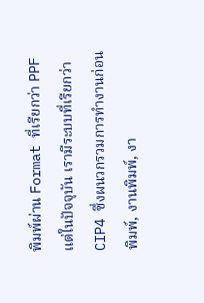พิมพ์ผ่าน Format ที่เรียกว่า PPF แต่ในปัจจุบัน เรามีระบบที่เรียกว่า CIP4 ซึ่งผนวกรวมการทำงานก่อนพิมพ์, งานพิมพ์, งา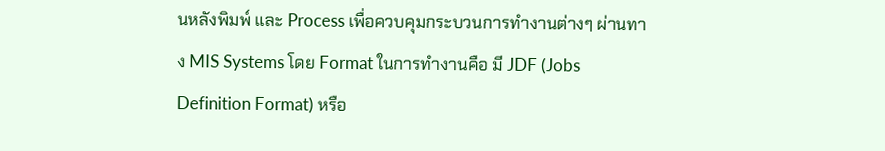นหลังพิมพ์ และ Process เพื่อควบคุมกระบวนการทำงานต่างๆ ผ่านทาง MIS Systems โดย Format ในการทำงานคือ มี JDF (Jobs Definition Format) หรือ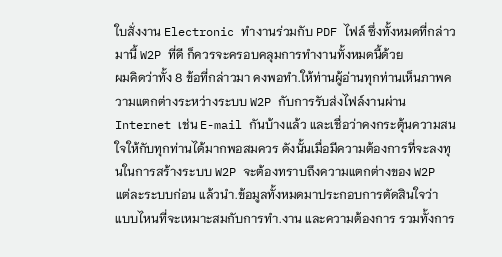ใบสั่งงาน Electronic ทำงานร่วมกับ PDF ไฟล์ ซึ่งทั้งหมดที่กล่าวมานี้ W2P ที่ดี ก็ควรจะครอบคลุมการทำงานทั้งหมดนี้ด้วย
ผมคิดว่าทั้ง 8 ข้อที่กล่าวมา คงพอทำ.ให้ท่านผู้อ่านทุกท่านเห็นภาพความแตกต่างระหว่างระบบ W2P กับการรับส่งไฟล์งานผ่าน Internet เช่น E-mail กันบ้างแล้ว และเชื่อว่าคงกระตุ้นความสนใจให้กับทุกท่านได้มากพอสมควร ดังนั้นเมื่อมีความต้องการที่จะลงทุนในการสร้างระบบ W2P จะต้องทราบถึงความแตกต่างของ W2P แต่ละระบบก่อน แล้วนำ.ข้อมูลทั้งหมดมาประกอบการตัดสินใจว่า แบบไหนที่จะเหมาะสมกับการทำ.งาน และความต้องการ รวมทั้งการ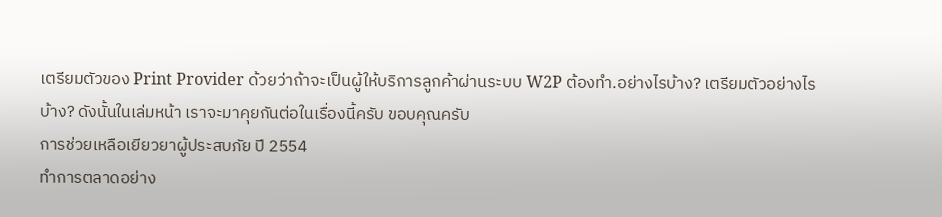เตรียมตัวของ Print Provider ด้วยว่าถ้าจะเป็นผู้ให้บริการลูกค้าผ่านระบบ W2P ต้องทำ.อย่างไรบ้าง? เตรียมตัวอย่างไรบ้าง? ดังนั้นในเล่มหน้า เราจะมาคุยกันต่อในเรื่องนี้ครับ ขอบคุณครับ
การช่วยเหลือเยียวยาผู้ประสบภัย ปี 2554
ทำการตลาดอย่าง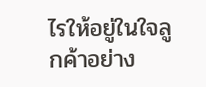ไรให้อยู่ในใจลูกค้าอย่าง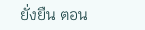ยั่งยืน ตอน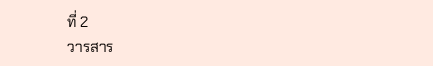ที่ 2
วารสาร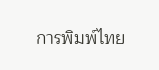การพิมพ์ไทย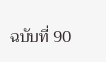ฉบับที่ 90